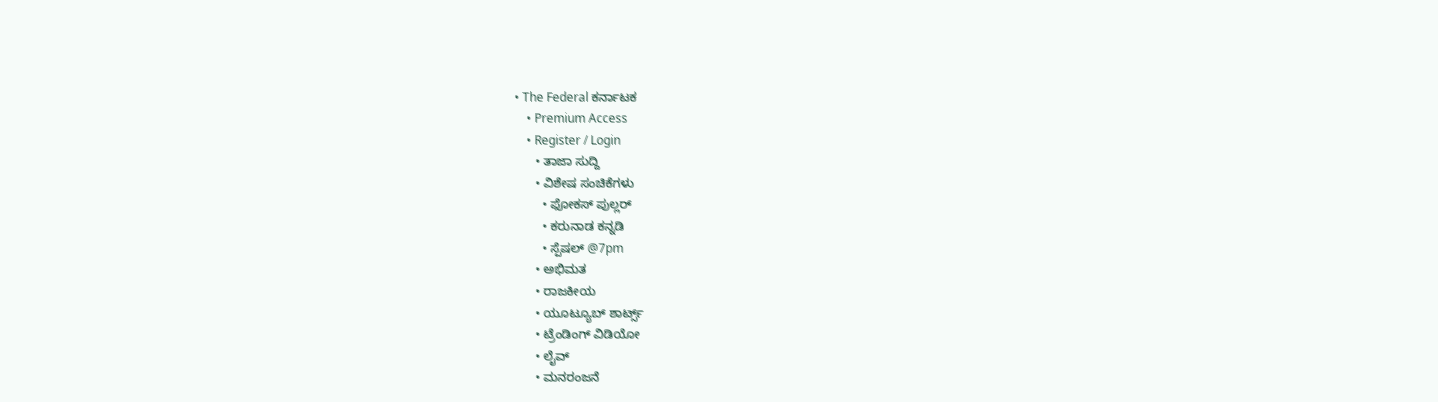• The Federal ಕರ್ನಾಟಕ
    • Premium Access
    • Register / Login
      • ತಾಜಾ ಸುದ್ದಿ
      • ವಿಶೇಷ ಸಂಚಿಕೆಗಳು
        • ಫೋಕಸ್‌ ಪುಲ್ಲರ್‌
        • ಕರುನಾಡ ಕನ್ನಡಿ
        • ಸ್ಪೆಷಲ್‌ @7pm
      • ಅಭಿಮತ
      • ರಾಜಕೀಯ
      • ಯೂಟ್ಯೂಬ್‌ ಶಾರ್ಟ್ಸ್‌
      • ಟ್ರೆಂಡಿಂಗ್‌ ವಿಡಿಯೋ
      • ಲೈವ್‌
      • ಮನರಂಜನೆ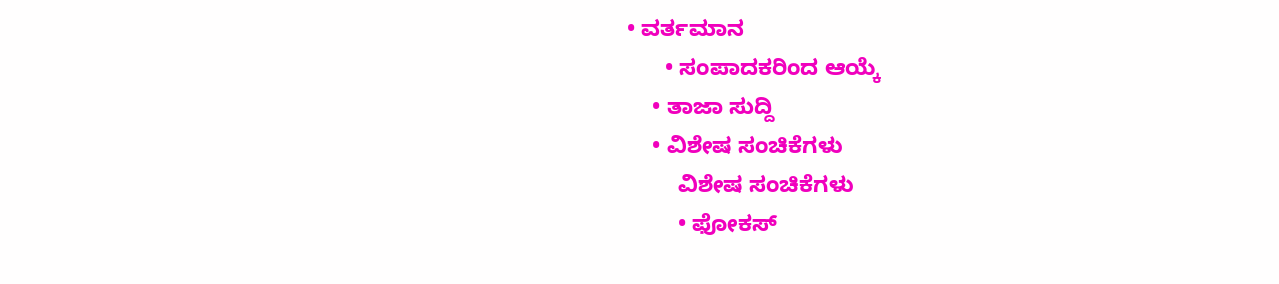• ವರ್ತಮಾನ
      • ಸಂಪಾದಕರಿಂದ ಆಯ್ಕೆ
    • ತಾಜಾ ಸುದ್ದಿ
    • ವಿಶೇಷ ಸಂಚಿಕೆಗಳು
        ವಿಶೇಷ ಸಂಚಿಕೆಗಳು
        • ಫೋಕಸ್‌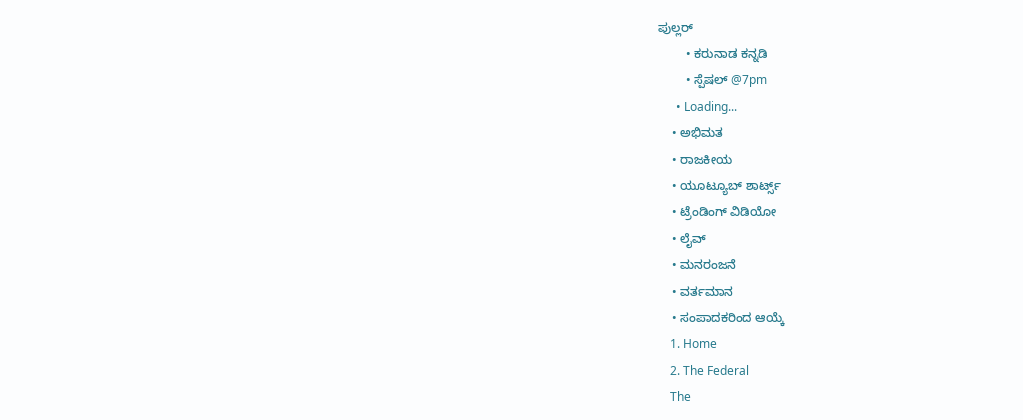ಪುಲ್ಲರ್‌
        • ಕರುನಾಡ ಕನ್ನಡಿ
        • ಸ್ಪೆಷಲ್‌ @7pm
      • Loading...
    • ಅಭಿಮತ
    • ರಾಜಕೀಯ
    • ಯೂಟ್ಯೂಬ್‌ ಶಾರ್ಟ್ಸ್‌
    • ಟ್ರೆಂಡಿಂಗ್‌ ವಿಡಿಯೋ
    • ಲೈವ್‌
    • ಮನರಂಜನೆ
    • ವರ್ತಮಾನ
    • ಸಂಪಾದಕರಿಂದ ಆಯ್ಕೆ
    1. Home
    2. The Federal
    The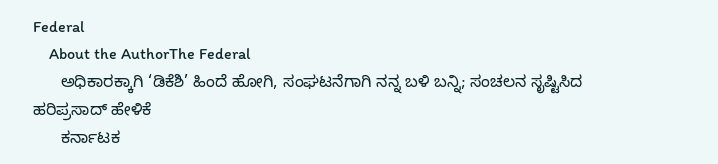Federal
    About the AuthorThe Federal
      ಅಧಿಕಾರಕ್ಕಾಗಿ ‘ಡಿಕೆಶಿ’ ಹಿಂದೆ ಹೋಗಿ, ಸಂಘಟನೆಗಾಗಿ ನನ್ನ ಬಳಿ ಬನ್ನಿ; ಸಂಚಲನ ಸೃಷ್ಟಿಸಿದ ಹರಿಪ್ರಸಾದ್‌ ಹೇಳಿಕೆ
      ಕರ್ನಾಟಕ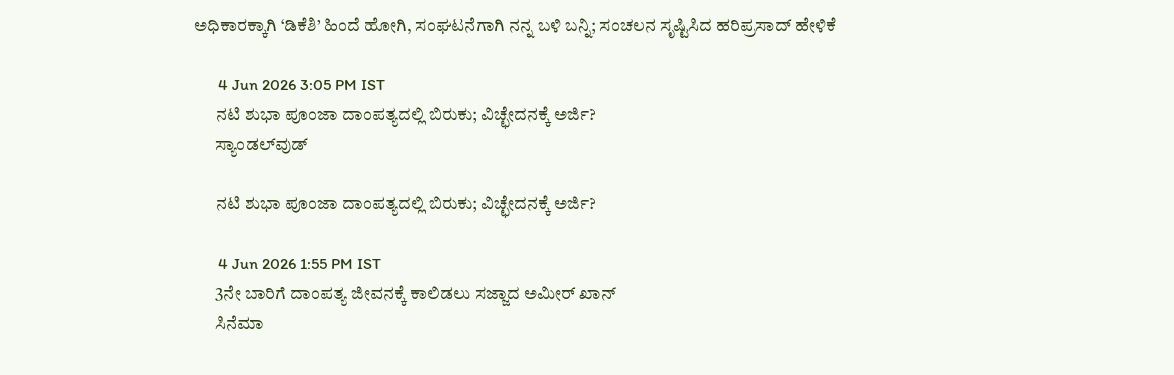ಅಧಿಕಾರಕ್ಕಾಗಿ ‘ಡಿಕೆಶಿ’ ಹಿಂದೆ ಹೋಗಿ, ಸಂಘಟನೆಗಾಗಿ ನನ್ನ ಬಳಿ ಬನ್ನಿ; ಸಂಚಲನ ಸೃಷ್ಟಿಸಿದ ಹರಿಪ್ರಸಾದ್‌ ಹೇಳಿಕೆ

      4 Jun 2026 3:05 PM IST
      ನಟಿ ಶುಭಾ ಪೂಂಜಾ ದಾಂಪತ್ಯದಲ್ಲಿ ಬಿರುಕು; ವಿಚ್ಛೇದನಕ್ಕೆ ಅರ್ಜಿ?
      ಸ್ಯಾಂಡಲ್‌ವುಡ್

      ನಟಿ ಶುಭಾ ಪೂಂಜಾ ದಾಂಪತ್ಯದಲ್ಲಿ ಬಿರುಕು; ವಿಚ್ಛೇದನಕ್ಕೆ ಅರ್ಜಿ?

      4 Jun 2026 1:55 PM IST
      3ನೇ ಬಾರಿಗೆ ದಾಂಪತ್ಯ ಜೀವನಕ್ಕೆ ಕಾಲಿಡಲು ಸಜ್ಜಾದ ಅಮೀರ್ ಖಾನ್
      ಸಿನೆಮಾ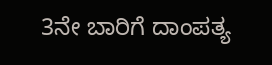3ನೇ ಬಾರಿಗೆ ದಾಂಪತ್ಯ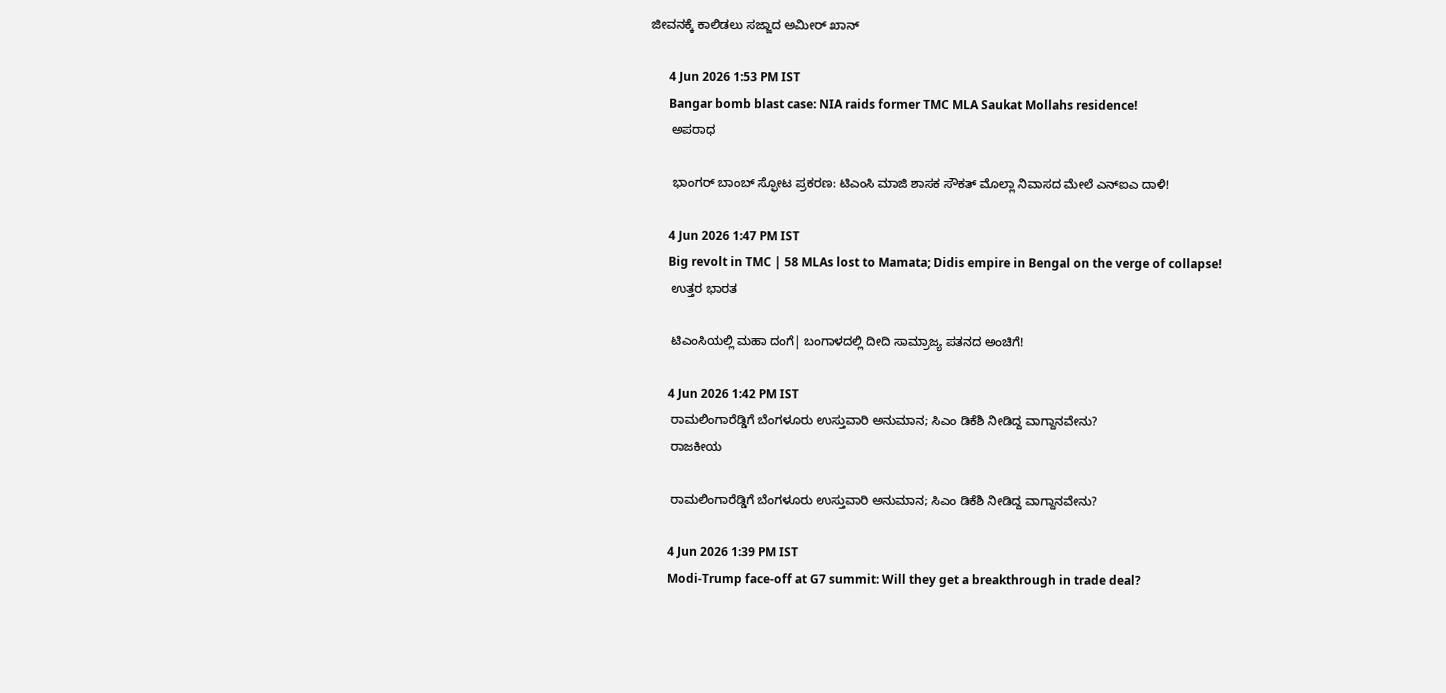ಜೀವನಕ್ಕೆ ಕಾಲಿಡಲು ಸಜ್ಜಾದ ಅಮೀರ್ ಖಾನ್

      4 Jun 2026 1:53 PM IST
      Bangar bomb blast case: NIA raids former TMC MLA Saukat Mollahs residence!
      ಅಪರಾಧ

      ಭಾಂಗರ್ ಬಾಂಬ್ ಸ್ಫೋಟ ಪ್ರಕರಣ: ಟಿಎಂಸಿ ಮಾಜಿ ಶಾಸಕ ಸೌಕತ್ ಮೊಲ್ಲಾ ನಿವಾಸದ ಮೇಲೆ ಎನ್‌ಐಎ ದಾಳಿ!

      4 Jun 2026 1:47 PM IST
      Big revolt in TMC | 58 MLAs lost to Mamata; Didis empire in Bengal on the verge of collapse!
      ಉತ್ತರ ಭಾರತ

      ಟಿಎಂಸಿಯಲ್ಲಿ ಮಹಾ ದಂಗೆ| ಬಂಗಾಳದಲ್ಲಿ ದೀದಿ ಸಾಮ್ರಾಜ್ಯ ಪತನದ ಅಂಚಿಗೆ!

      4 Jun 2026 1:42 PM IST
      ರಾಮಲಿಂಗಾರೆಡ್ಡಿಗೆ ಬೆಂಗಳೂರು ಉಸ್ತುವಾರಿ ಅನುಮಾನ; ಸಿಎಂ ಡಿಕೆಶಿ ನೀಡಿದ್ದ ವಾಗ್ದಾನವೇನು?
      ರಾಜಕೀಯ

      ರಾಮಲಿಂಗಾರೆಡ್ಡಿಗೆ ಬೆಂಗಳೂರು ಉಸ್ತುವಾರಿ ಅನುಮಾನ; ಸಿಎಂ ಡಿಕೆಶಿ ನೀಡಿದ್ದ ವಾಗ್ದಾನವೇನು?

      4 Jun 2026 1:39 PM IST
      Modi-Trump face-off at G7 summit: Will they get a breakthrough in trade deal?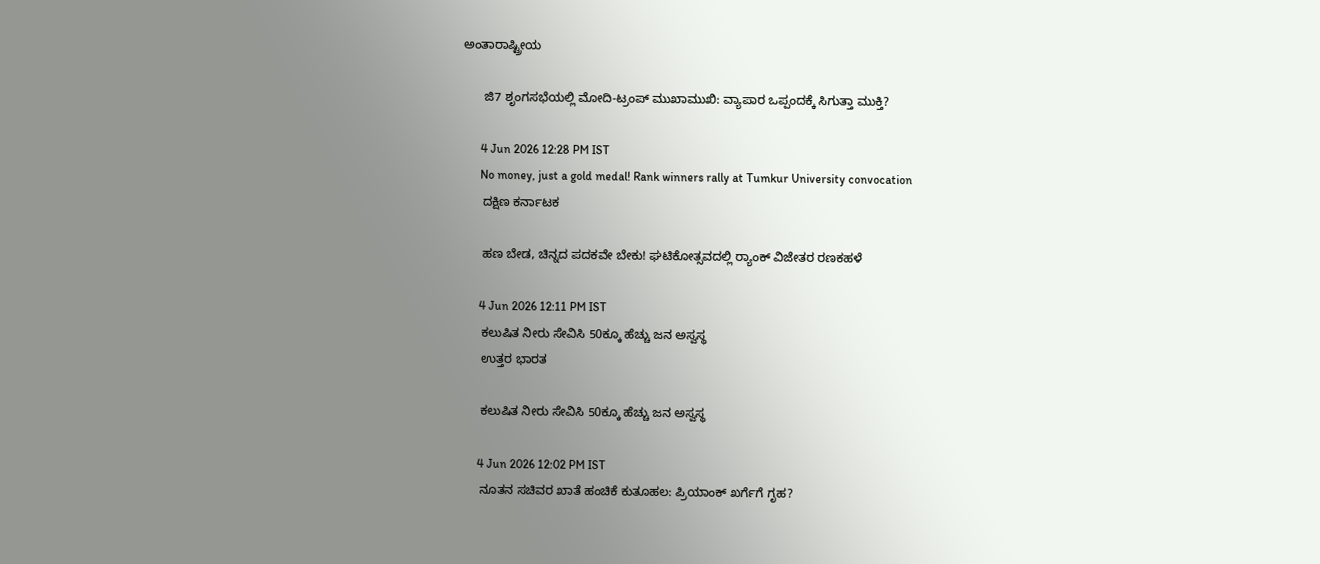ಅಂತಾರಾಷ್ಟ್ರೀಯ

      ಜಿ7 ಶೃಂಗಸಭೆಯಲ್ಲಿ ಮೋದಿ-ಟ್ರಂಪ್ ಮುಖಾಮುಖಿ: ವ್ಯಾಪಾರ ಒಪ್ಪಂದಕ್ಕೆ ಸಿಗುತ್ತಾ ಮುಕ್ತಿ?

      4 Jun 2026 12:28 PM IST
      No money, just a gold medal! Rank winners rally at Tumkur University convocation
      ದಕ್ಷಿಣ ಕರ್ನಾಟಕ

      ಹಣ ಬೇಡ, ಚಿನ್ನದ ಪದಕವೇ ಬೇಕು! ಘಟಿಕೋತ್ಸವದಲ್ಲಿ ರ‍್ಯಾಂಕ್ ವಿಜೇತರ ರಣಕಹಳೆ

      4 Jun 2026 12:11 PM IST
      ಕಲುಷಿತ ನೀರು ಸೇವಿಸಿ 50ಕ್ಕೂ ಹೆಚ್ಚು ಜನ ಅಸ್ವಸ್ಥ
      ಉತ್ತರ ಭಾರತ

      ಕಲುಷಿತ ನೀರು ಸೇವಿಸಿ 50ಕ್ಕೂ ಹೆಚ್ಚು ಜನ ಅಸ್ವಸ್ಥ

      4 Jun 2026 12:02 PM IST
      ನೂತನ ಸಚಿವರ ಖಾತೆ ಹಂಚಿಕೆ ಕುತೂಹಲ: ಪ್ರಿಯಾಂಕ್‌ ಖರ್ಗೆಗೆ ಗೃಹ?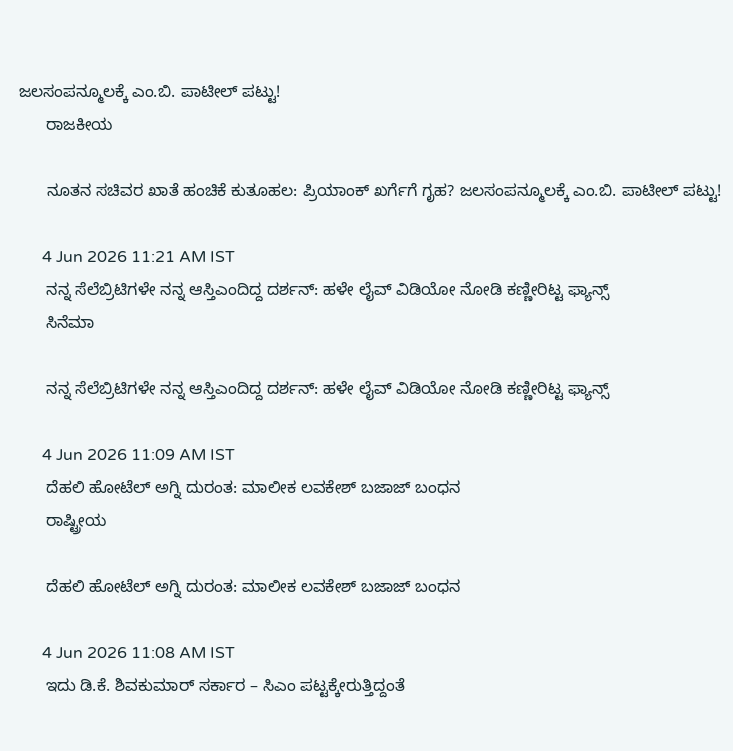ಜಲಸಂಪನ್ಮೂಲಕ್ಕೆ ಎಂ.ಬಿ. ಪಾಟೀಲ್ ಪಟ್ಟು!
      ರಾಜಕೀಯ

      ನೂತನ ಸಚಿವರ ಖಾತೆ ಹಂಚಿಕೆ ಕುತೂಹಲ: ಪ್ರಿಯಾಂಕ್‌ ಖರ್ಗೆಗೆ ಗೃಹ? ಜಲಸಂಪನ್ಮೂಲಕ್ಕೆ ಎಂ.ಬಿ. ಪಾಟೀಲ್ ಪಟ್ಟು!

      4 Jun 2026 11:21 AM IST
      ನನ್ನ ಸೆಲೆಬ್ರಿಟಿಗಳೇ ನನ್ನ ಆಸ್ತಿಎಂದಿದ್ದ ದರ್ಶನ್: ಹಳೇ ಲೈವ್ ವಿಡಿಯೋ ನೋಡಿ ಕಣ್ಣೀರಿಟ್ಟ ಫ್ಯಾನ್ಸ್
      ಸಿನೆಮಾ

      ನನ್ನ ಸೆಲೆಬ್ರಿಟಿಗಳೇ ನನ್ನ ಆಸ್ತಿಎಂದಿದ್ದ ದರ್ಶನ್: ಹಳೇ ಲೈವ್ ವಿಡಿಯೋ ನೋಡಿ ಕಣ್ಣೀರಿಟ್ಟ ಫ್ಯಾನ್ಸ್

      4 Jun 2026 11:09 AM IST
      ದೆಹಲಿ ಹೋಟೆಲ್ ಅಗ್ನಿ ದುರಂತ: ಮಾಲೀಕ ಲವಕೇಶ್ ಬಜಾಜ್ ಬಂಧನ
      ರಾಷ್ಟ್ರೀಯ

      ದೆಹಲಿ ಹೋಟೆಲ್ ಅಗ್ನಿ ದುರಂತ: ಮಾಲೀಕ ಲವಕೇಶ್ ಬಜಾಜ್ ಬಂಧನ

      4 Jun 2026 11:08 AM IST
      ಇದು ಡಿ.ಕೆ. ಶಿವಕುಮಾರ್ ಸರ್ಕಾರ – ಸಿಎಂ ಪಟ್ಟಕ್ಕೇರುತ್ತಿದ್ದಂತೆ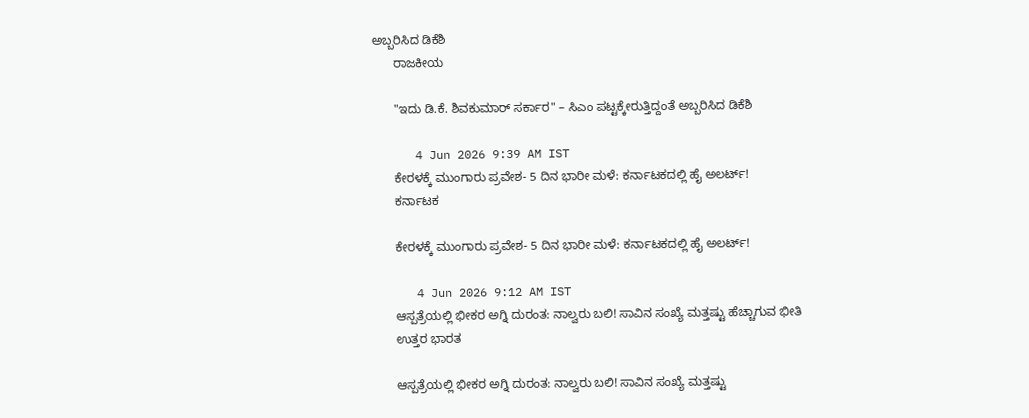ಅಬ್ಬರಿಸಿದ ಡಿಕೆಶಿ
      ರಾಜಕೀಯ

      "ಇದು ಡಿ.ಕೆ. ಶಿವಕುಮಾರ್ ಸರ್ಕಾರ" – ಸಿಎಂ ಪಟ್ಟಕ್ಕೇರುತ್ತಿದ್ದಂತೆ ಅಬ್ಬರಿಸಿದ ಡಿಕೆಶಿ

      4 Jun 2026 9:39 AM IST
      ಕೇರಳಕ್ಕೆ ಮುಂಗಾರು ಪ್ರವೇಶ- 5 ದಿನ ಭಾರೀ ಮಳೆ: ಕರ್ನಾಟಕದಲ್ಲಿ ಹೈ ಅಲರ್ಟ್!
      ಕರ್ನಾಟಕ

      ಕೇರಳಕ್ಕೆ ಮುಂಗಾರು ಪ್ರವೇಶ- 5 ದಿನ ಭಾರೀ ಮಳೆ: ಕರ್ನಾಟಕದಲ್ಲಿ ಹೈ ಅಲರ್ಟ್!

      4 Jun 2026 9:12 AM IST
      ಆಸ್ಪತ್ರೆಯಲ್ಲಿ ಭೀಕರ ಅಗ್ನಿ ದುರಂತ: ನಾಲ್ವರು ಬಲಿ! ಸಾವಿನ ಸಂಖ್ಯೆ ಮತ್ತಷ್ಟು ಹೆಚ್ಚಾಗುವ ಭೀತಿ
      ಉತ್ತರ ಭಾರತ

      ಆಸ್ಪತ್ರೆಯಲ್ಲಿ ಭೀಕರ ಅಗ್ನಿ ದುರಂತ: ನಾಲ್ವರು ಬಲಿ! ಸಾವಿನ ಸಂಖ್ಯೆ ಮತ್ತಷ್ಟು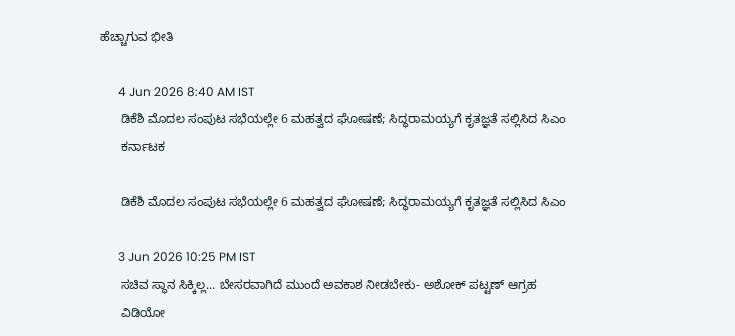ಹೆಚ್ಚಾಗುವ ಭೀತಿ

      4 Jun 2026 8:40 AM IST
      ಡಿಕೆಶಿ ಮೊದಲ ಸಂಪುಟ ಸಭೆಯಲ್ಲೇ 6 ಮಹತ್ವದ ಘೋಷಣೆ; ಸಿದ್ಧರಾಮಯ್ಯಗೆ ಕೃತಜ್ಞತೆ ಸಲ್ಲಿಸಿದ ಸಿಎಂ
      ಕರ್ನಾಟಕ

      ಡಿಕೆಶಿ ಮೊದಲ ಸಂಪುಟ ಸಭೆಯಲ್ಲೇ 6 ಮಹತ್ವದ ಘೋಷಣೆ; ಸಿದ್ಧರಾಮಯ್ಯಗೆ ಕೃತಜ್ಞತೆ ಸಲ್ಲಿಸಿದ ಸಿಎಂ

      3 Jun 2026 10:25 PM IST
      ಸಚಿವ ಸ್ಥಾನ ಸಿಕ್ಕಿಲ್ಲ... ಬೇಸರವಾಗಿದೆ ಮುಂದೆ ಅವಕಾಶ ನೀಡಬೇಕು- ಅಶೋಕ್ ಪಟ್ಟಣ್ ಆಗ್ರಹ
      ವಿಡಿಯೋ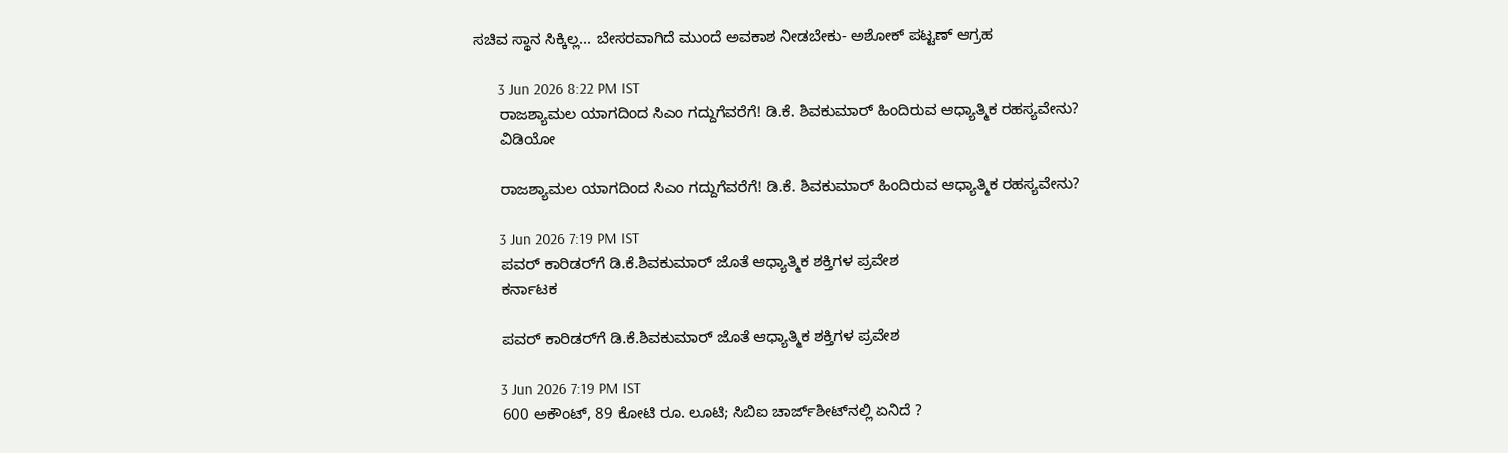ಸಚಿವ ಸ್ಥಾನ ಸಿಕ್ಕಿಲ್ಲ... ಬೇಸರವಾಗಿದೆ ಮುಂದೆ ಅವಕಾಶ ನೀಡಬೇಕು- ಅಶೋಕ್ ಪಟ್ಟಣ್ ಆಗ್ರಹ

      3 Jun 2026 8:22 PM IST
      ರಾಜಶ್ಯಾಮಲ ಯಾಗದಿಂದ ಸಿಎಂ ಗದ್ದುಗೆವರೆಗೆ! ಡಿ.ಕೆ. ಶಿವಕುಮಾರ್ ಹಿಂದಿರುವ ಆಧ್ಯಾತ್ಮಿಕ ರಹಸ್ಯವೇನು?
      ವಿಡಿಯೋ

      ರಾಜಶ್ಯಾಮಲ ಯಾಗದಿಂದ ಸಿಎಂ ಗದ್ದುಗೆವರೆಗೆ! ಡಿ.ಕೆ. ಶಿವಕುಮಾರ್ ಹಿಂದಿರುವ ಆಧ್ಯಾತ್ಮಿಕ ರಹಸ್ಯವೇನು?

      3 Jun 2026 7:19 PM IST
      ಪವರ್‌ ಕಾರಿಡರ್‌ಗೆ ಡಿ.ಕೆ.ಶಿವಕುಮಾರ್‌ ಜೊತೆ ಆಧ್ಯಾತ್ಮಿಕ ಶಕ್ತಿಗಳ ಪ್ರವೇಶ
      ಕರ್ನಾಟಕ

      ಪವರ್‌ ಕಾರಿಡರ್‌ಗೆ ಡಿ.ಕೆ.ಶಿವಕುಮಾರ್‌ ಜೊತೆ ಆಧ್ಯಾತ್ಮಿಕ ಶಕ್ತಿಗಳ ಪ್ರವೇಶ

      3 Jun 2026 7:19 PM IST
      600 ಅಕೌಂಟ್‌, 89 ಕೋಟಿ ರೂ. ಲೂಟಿ; ಸಿಬಿಐ ಚಾರ್ಜ್‌ಶೀಟ್‌ನಲ್ಲಿ ಏನಿದೆ ?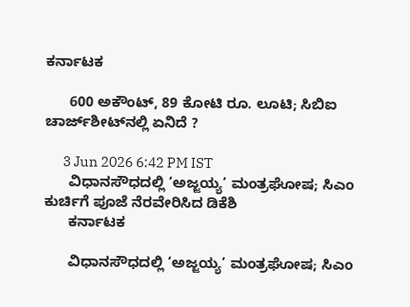ಕರ್ನಾಟಕ

      600 ಅಕೌಂಟ್‌, 89 ಕೋಟಿ ರೂ. ಲೂಟಿ; ಸಿಬಿಐ ಚಾರ್ಜ್‌ಶೀಟ್‌ನಲ್ಲಿ ಏನಿದೆ ?

      3 Jun 2026 6:42 PM IST
      ವಿಧಾನಸೌಧದಲ್ಲಿ ‘ಅಜ್ಜಯ್ಯ’ ಮಂತ್ರಘೋಷ; ಸಿಎಂ ಕುರ್ಚಿಗೆ ಪೂಜೆ ನೆರವೇರಿಸಿದ ಡಿಕೆಶಿ
      ಕರ್ನಾಟಕ

      ವಿಧಾನಸೌಧದಲ್ಲಿ ‘ಅಜ್ಜಯ್ಯ’ ಮಂತ್ರಘೋಷ; ಸಿಎಂ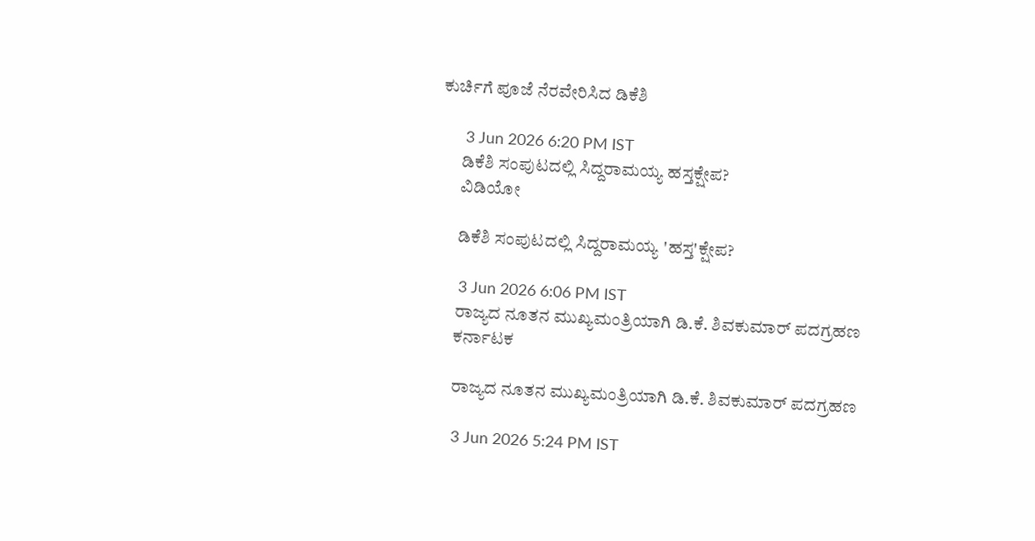ಕುರ್ಚಿಗೆ ಪೂಜೆ ನೆರವೇರಿಸಿದ ಡಿಕೆಶಿ

      3 Jun 2026 6:20 PM IST
      ಡಿಕೆಶಿ ಸಂಪುಟದಲ್ಲಿ ಸಿದ್ದರಾಮಯ್ಯ ಹಸ್ತಕ್ಷೇಪ?
      ವಿಡಿಯೋ

      ಡಿಕೆಶಿ ಸಂಪುಟದಲ್ಲಿ ಸಿದ್ದರಾಮಯ್ಯ 'ಹಸ್ತ'ಕ್ಷೇಪ?

      3 Jun 2026 6:06 PM IST
      ರಾಜ್ಯದ ನೂತನ ಮುಖ್ಯಮಂತ್ರಿಯಾಗಿ ಡಿ.ಕೆ. ಶಿವಕುಮಾರ್ ಪದಗ್ರಹಣ
      ಕರ್ನಾಟಕ

      ರಾಜ್ಯದ ನೂತನ ಮುಖ್ಯಮಂತ್ರಿಯಾಗಿ ಡಿ.ಕೆ. ಶಿವಕುಮಾರ್ ಪದಗ್ರಹಣ

      3 Jun 2026 5:24 PM IST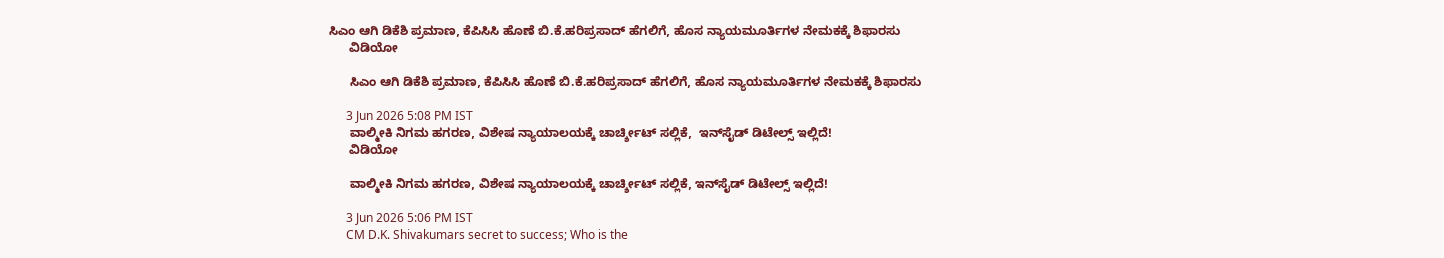ಸಿಎಂ ಆಗಿ ಡಿಕೆಶಿ ಪ್ರಮಾಣ, ಕೆಪಿಸಿಸಿ ಹೊಣೆ ಬಿ.ಕೆ.ಹರಿಪ್ರಸಾದ್ ಹೆಗಲಿಗೆ, ಹೊಸ ನ್ಯಾಯಮೂರ್ತಿಗಳ ನೇಮಕಕ್ಕೆ ಶಿಫಾರಸು
      ವಿಡಿಯೋ

      ಸಿಎಂ ಆಗಿ ಡಿಕೆಶಿ ಪ್ರಮಾಣ, ಕೆಪಿಸಿಸಿ ಹೊಣೆ ಬಿ.ಕೆ.ಹರಿಪ್ರಸಾದ್ ಹೆಗಲಿಗೆ, ಹೊಸ ನ್ಯಾಯಮೂರ್ತಿಗಳ ನೇಮಕಕ್ಕೆ ಶಿಫಾರಸು

      3 Jun 2026 5:08 PM IST
      ವಾಲ್ಮೀಕಿ ನಿಗಮ ಹಗರಣ, ವಿಶೇಷ ನ್ಯಾಯಾಲಯಕ್ಕೆ ಚಾರ್ಚ್ಶೀಟ್ ಸಲ್ಲಿಕೆ,  ಇನ್‌ಸೈಡ್ ಡಿಟೇಲ್ಸ್ ಇಲ್ಲಿದೆ!
      ವಿಡಿಯೋ

      ವಾಲ್ಮೀಕಿ ನಿಗಮ ಹಗರಣ, ವಿಶೇಷ ನ್ಯಾಯಾಲಯಕ್ಕೆ ಚಾರ್ಚ್ಶೀಟ್ ಸಲ್ಲಿಕೆ, ಇನ್‌ಸೈಡ್ ಡಿಟೇಲ್ಸ್ ಇಲ್ಲಿದೆ!

      3 Jun 2026 5:06 PM IST
      CM D.K. Shivakumars secret to success; Who is the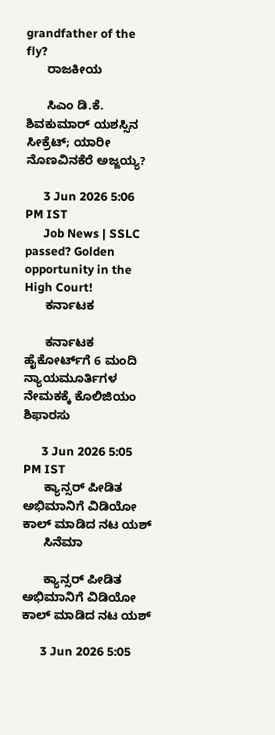grandfather of the fly?
      ರಾಜಕೀಯ

      ಸಿಎಂ ಡಿ.ಕೆ. ಶಿವಕುಮಾರ್‌ ಯಶಸ್ಸಿನ ಸೀಕ್ರೆಟ್; ಯಾರೀ ನೊಣವಿನಕೆರೆ ಅಜ್ಜಯ್ಯ?

      3 Jun 2026 5:06 PM IST
      Job News | SSLC passed? Golden opportunity in the High Court!
      ಕರ್ನಾಟಕ

      ಕರ್ನಾಟಕ ಹೈಕೋರ್ಟ್‌ಗೆ 6 ಮಂದಿ ನ್ಯಾಯಮೂರ್ತಿಗಳ ನೇಮಕಕ್ಕೆ ಕೊಲಿಜಿಯಂ ಶಿಫಾರಸು

      3 Jun 2026 5:05 PM IST
      ಕ್ಯಾನ್ಸರ್ ಪೀಡಿತ ಅಭಿಮಾನಿಗೆ ವಿಡಿಯೋ ಕಾಲ್ ಮಾಡಿದ ನಟ ಯಶ್
      ಸಿನೆಮಾ

      ಕ್ಯಾನ್ಸರ್ ಪೀಡಿತ ಅಭಿಮಾನಿಗೆ ವಿಡಿಯೋ ಕಾಲ್ ಮಾಡಿದ ನಟ ಯಶ್

      3 Jun 2026 5:05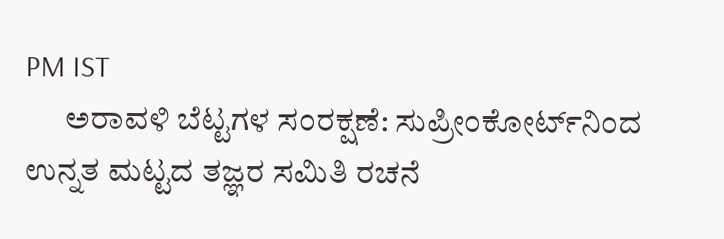PM IST
      ಅರಾವಳಿ ಬೆಟ್ಟಗಳ ಸಂರಕ್ಷಣೆ: ಸುಪ್ರೀಂಕೋರ್ಟ್‌ನಿಂದ ಉನ್ನತ ಮಟ್ಟದ ತಜ್ಞರ ಸಮಿತಿ ರಚನೆ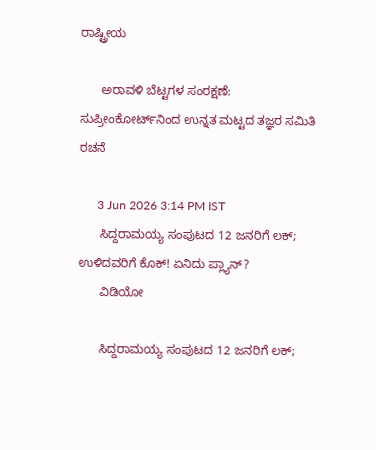ರಾಷ್ಟ್ರೀಯ

      ಅರಾವಳಿ ಬೆಟ್ಟಗಳ ಸಂರಕ್ಷಣೆ: ಸುಪ್ರೀಂಕೋರ್ಟ್‌ನಿಂದ ಉನ್ನತ ಮಟ್ಟದ ತಜ್ಞರ ಸಮಿತಿ ರಚನೆ

      3 Jun 2026 3:14 PM IST
      ಸಿದ್ದರಾಮಯ್ಯ ಸಂಪುಟದ 12 ಜನರಿಗೆ ಲಕ್; ಉಳಿದವರಿಗೆ ಕೊಕ್! ಏನಿದು ಪ್ಲ್ಯಾನ್?
      ವಿಡಿಯೋ

      ಸಿದ್ದರಾಮಯ್ಯ ಸಂಪುಟದ 12 ಜನರಿಗೆ ಲಕ್;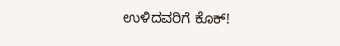ಉಳಿದವರಿಗೆ ಕೊಕ್!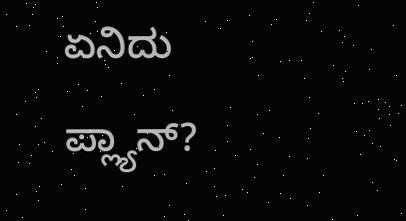ಏನಿದು ಪ್ಲ್ಯಾನ್?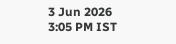3 Jun 2026 3:05 PM IST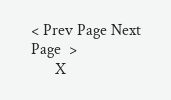< Prev Page Next Page  >
      X